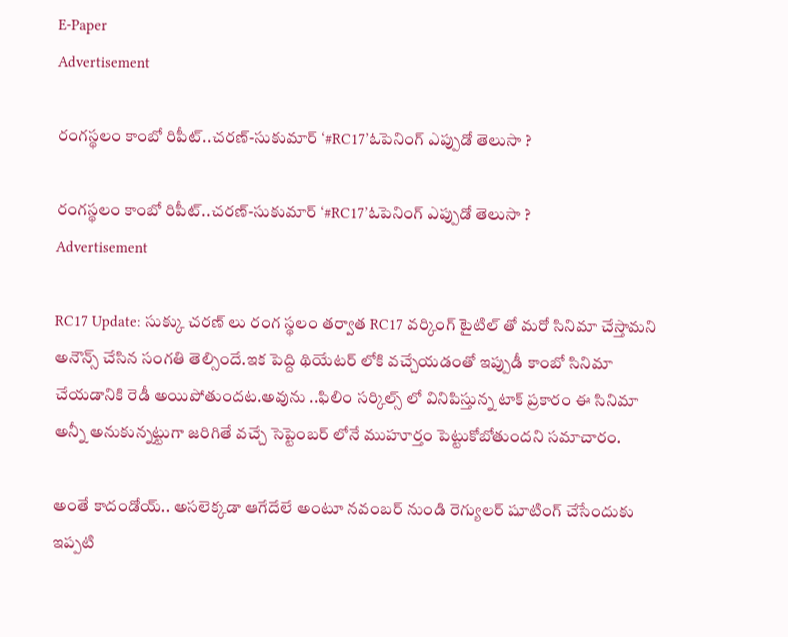E-Paper
Advertisement

రంగస్థలం కాంబో రిపీట్..చరణ్-సుకుమార్ ‘#RC17’ఓపెనింగ్ ఎప్పుడో తెలుసా ?

రంగస్థలం కాంబో రిపీట్..చరణ్-సుకుమార్ ‘#RC17’ఓపెనింగ్ ఎప్పుడో తెలుసా ?
Advertisement

RC17 Update: సుక్కు చరణ్ లు రంగ స్థలం తర్వాత RC17 వర్కింగ్ టైటిల్ తో మరో సినిమా చేస్తామని అనౌన్స్ చేసిన సంగతి తెల్సిందే.ఇక పెద్ది థియేటర్ లోకి వచ్చేయడంతో ఇప్పుడీ కాంబో సినిమా చేయడానికి రెడీ అయిపోతుందట.అవును ..ఫిలిం సర్కిల్స్ లో వినిపిస్తున్న టాక్ ప్రకారం ఈ సినిమా అన్నీ అనుకున్నట్టుగా జరిగితే వచ్చే సెప్టెంబర్ లోనే ముహూర్తం పెట్టుకోబోతుందని సమాచారం.

అంతే కాదండోయ్.. అసలెక్కడా ఆగేదేలే అంటూ నవంబర్ నుండి రెగ్యులర్ షూటింగ్ చేసేందుకు ఇప్పటి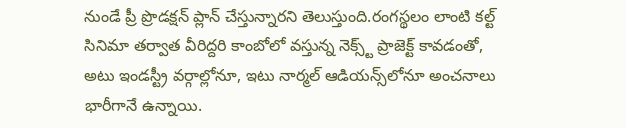నుండే ప్రీ ప్రొడక్షన్ ప్లాన్ చేస్తున్నారని తెలుస్తుంది.రంగస్థలం లాంటి కల్ట్ సినిమా తర్వాత వీరిద్దరి కాంబోలో వస్తున్న నెక్స్ట్ ప్రాజెక్ట్ కావడంతో, అటు ఇండస్ట్రీ వర్గాల్లోనూ, ఇటు నార్మల్ ఆడియన్స్‌లోనూ అంచనాలు భారీగానే ఉన్నాయి.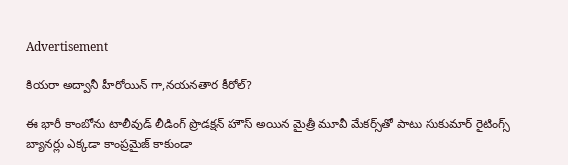Advertisement

కియరా అద్వానీ హీరోయిన్ గా,నయనతార కీరోల్?

ఈ భారీ కాంబోను టాలీవుడ్ లీడింగ్ ప్రొడక్షన్ హౌస్ అయిన మైత్రీ మూవీ మేకర్స్‌తో పాటు సుకుమార్ రైటింగ్స్ బ్యానర్లు ఎక్కడా కాంప్రమైజ్ కాకుండా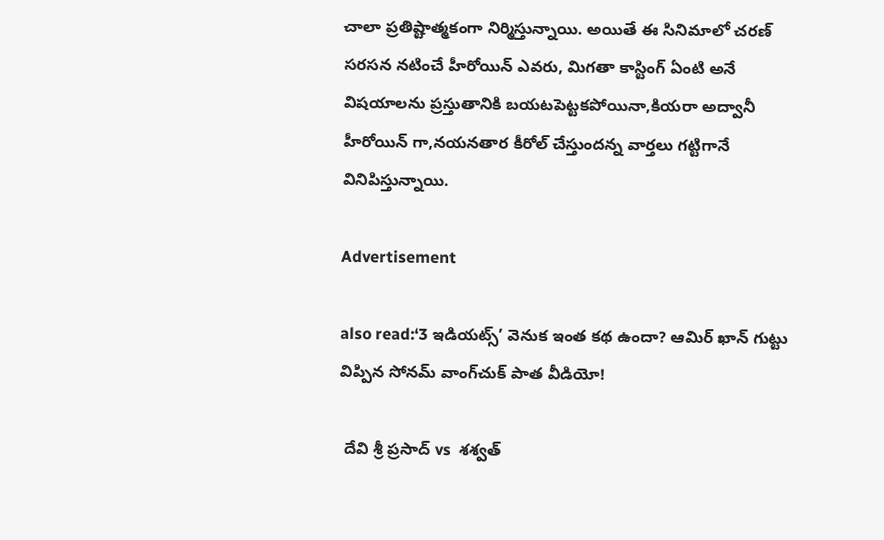చాలా ప్రతిష్టాత్మకంగా నిర్మిస్తున్నాయి. అయితే ఈ సినిమాలో చరణ్ సరసన నటించే హీరోయిన్ ఎవరు, మిగతా కాస్టింగ్ ఏంటి అనే విషయాలను ప్రస్తుతానికి బయటపెట్టకపోయినా,కియరా అద్వానీ హీరోయిన్ గా,నయనతార కీరోల్ చేస్తుందన్న వార్తలు గట్టిగానే వినిపిస్తున్నాయి.

Advertisement

also read:‘3 ఇడియట్స్’ వెనుక ఇంత కథ ఉందా? ఆమిర్ ఖాన్ గుట్టు విప్పిన సోనమ్ వాంగ్‌చుక్ పాత వీడియో!

 దేవి శ్రీ ప్రసాద్ vs  శశ్వత్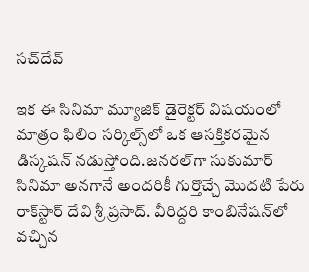సచ్‌దేవ్

ఇక ఈ సినిమా మ్యూజిక్ డైరెక్టర్ విషయంలో మాత్రం ఫిలిం సర్కిల్స్‌లో ఒక ఆసక్తికరమైన డిస్కషన్ నడుస్తోంది.జనరల్‌గా సుకుమార్ సినిమా అనగానే అందరికీ గుర్తొచ్చే మొదటి పేరు రాక్‌స్టార్ దేవి శ్రీ ప్రసాద్. వీరిద్దరి కాంబినేషన్‌లో వచ్చిన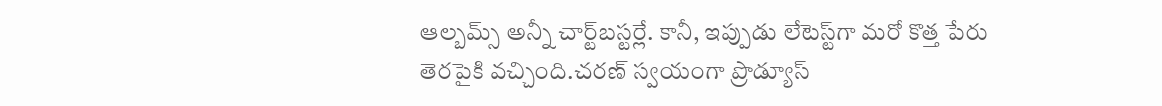ఆల్బమ్స్ అన్నీ చార్ట్‌బస్టర్లే. కానీ, ఇప్పుడు లేటెస్ట్‌గా మరో కొత్త పేరు తెరపైకి వచ్చింది.చరణ్ స్వయంగా ప్రొడ్యూస్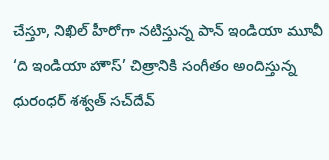చేస్తూ, నిఖిల్ హీరోగా నటిస్తున్న పాన్ ఇండియా మూవీ ‘ది ఇండియా హౌస్’ చిత్రానికి సంగీతం అందిస్తున్న ధురంధర్ శశ్వత్ సచ్‌దేవ్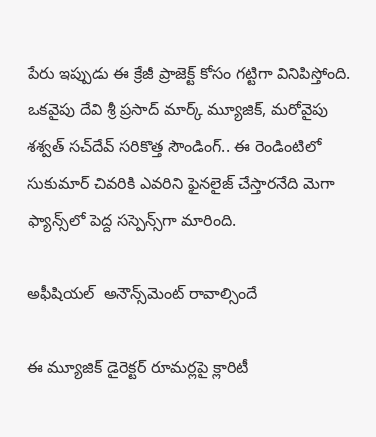పేరు ఇప్పుడు ఈ క్రేజీ ప్రాజెక్ట్ కోసం గట్టిగా వినిపిస్తోంది. ఒకవైపు దేవి శ్రీ ప్రసాద్ మార్క్ మ్యూజిక్, మరోవైపు శశ్వత్ సచ్‌దేవ్ సరికొత్త సౌండింగ్.. ఈ రెండింటిలో సుకుమార్ చివరికి ఎవరిని ఫైనలైజ్ చేస్తారనేది మెగా ఫ్యాన్స్‌లో పెద్ద సస్పెన్స్‌గా మారింది.

అఫీషియల్  అనౌన్స్‌మెంట్ రావాల్సిందే

ఈ మ్యూజిక్ డైరెక్టర్ రూమర్లపై క్లారిటీ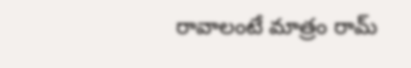రావాలంటే మాత్రం రామ్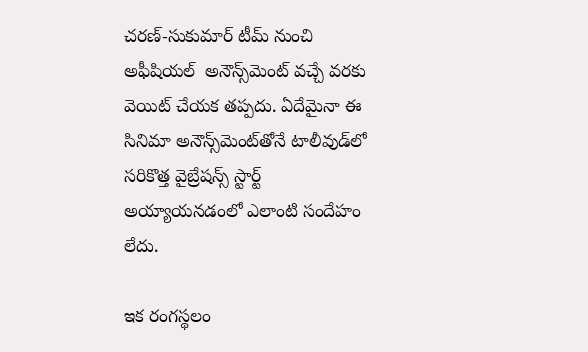చరణ్-సుకుమార్ టీమ్ నుంచి అఫీషియల్  అనౌన్స్‌మెంట్ వచ్చే వరకు వెయిట్ చేయక తప్పదు. ఏదేమైనా ఈ సినిమా అనౌన్స్‌మెంట్‌తోనే టాలీవుడ్‌లో సరికొత్త వైబ్రేషన్స్ స్టార్ట్ అయ్యాయనడంలో ఎలాంటి సందేహం లేదు.

ఇక రంగస్థలం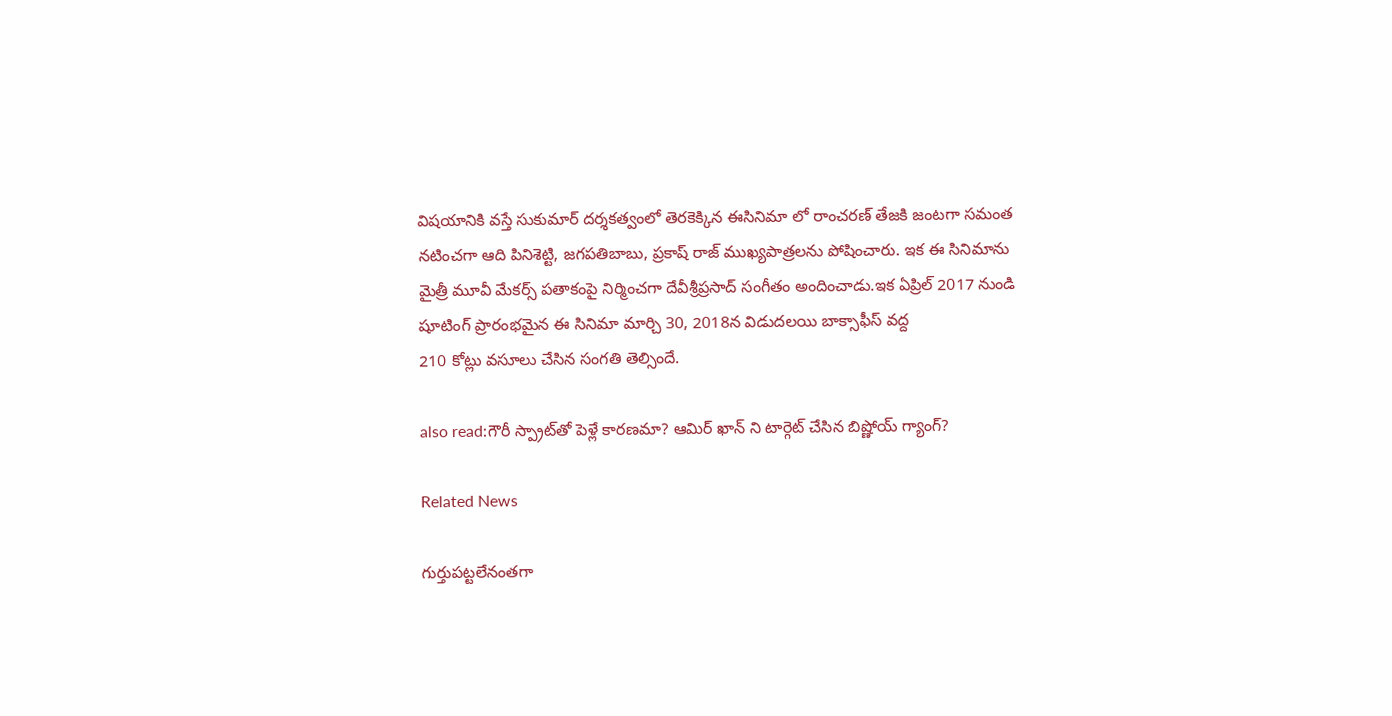విషయానికి వస్తే సుకుమార్ దర్శకత్వంలో తెరకెక్కిన ఈసినిమా లో రాంచరణ్ తేజకి జంటగా సమంత నటించగా ఆది పినిశెట్టి, జగపతిబాబు, ప్రకాష్ రాజ్ ముఖ్యపాత్రలను పోషించారు. ఇక ఈ సినిమాను మైత్రీ మూవీ మేకర్స్ పతాకంపై నిర్మించగా దేవీశ్రీప్రసాద్ సంగీతం అందించాడు.ఇక ఏప్రిల్ 2017 నుండి షూటింగ్ ప్రారంభమైన ఈ సినిమా మార్చి 30, 2018న విడుదలయి బాక్సాఫీస్ వద్ద
210 కోట్లు వసూలు చేసిన సంగతి తెల్సిందే.

also read:గౌరీ స్ప్రాట్‌తో పెళ్లే కారణమా? ఆమిర్ ఖాన్ ని టార్గెట్ చేసిన బిష్ణోయ్ గ్యాంగ్?

Related News

గుర్తుపట్టలేనంతగా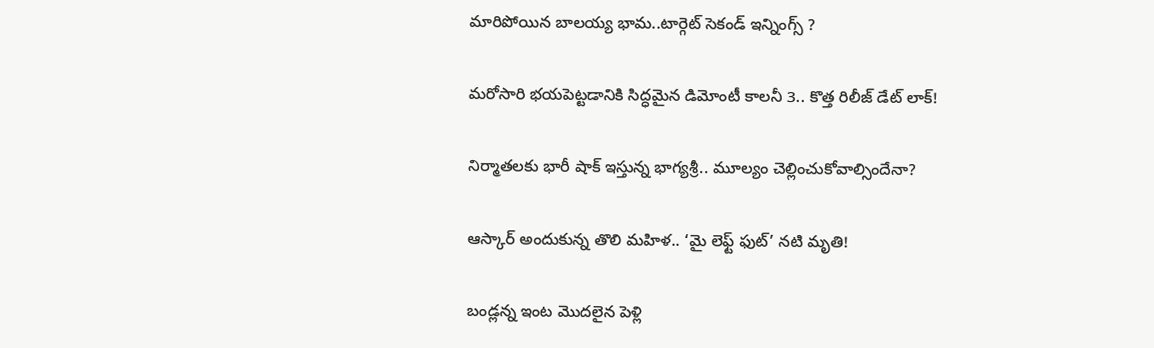మారిపోయిన బాలయ్య భామ..టార్గెట్ సెకండ్ ఇన్నింగ్స్ ?

మరోసారి భయపెట్టడానికి సిద్ధమైన డిమోంటీ కాలనీ 3.. కొత్త రిలీజ్ డేట్ లాక్!

నిర్మాతలకు భారీ షాక్ ఇస్తున్న భాగ్యశ్రీ.. మూల్యం చెల్లించుకోవాల్సిందేనా?

ఆస్కార్ అందుకున్న తొలి మహిళ.. ‘మై లెఫ్ట్ ఫుట్’ నటి మృతి!

బండ్లన్న ఇంట మొదలైన పెళ్లి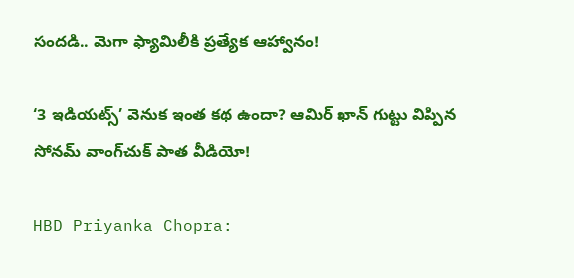సందడి.. మెగా ఫ్యామిలీకి ప్రత్యేక ఆహ్వానం!

‘3 ఇడియట్స్’ వెనుక ఇంత కథ ఉందా? ఆమిర్ ఖాన్ గుట్టు విప్పిన సోనమ్ వాంగ్‌చుక్ పాత వీడియో!

HBD Priyanka Chopra: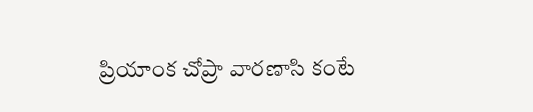ప్రియాంక చోప్రా వారణాసి కంటే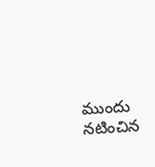ముందు నటించిన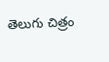తెలుగు చిత్రం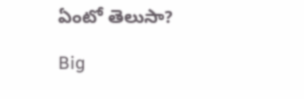ఏంటో తెలుసా?

Big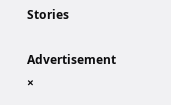Stories

Advertisement
×